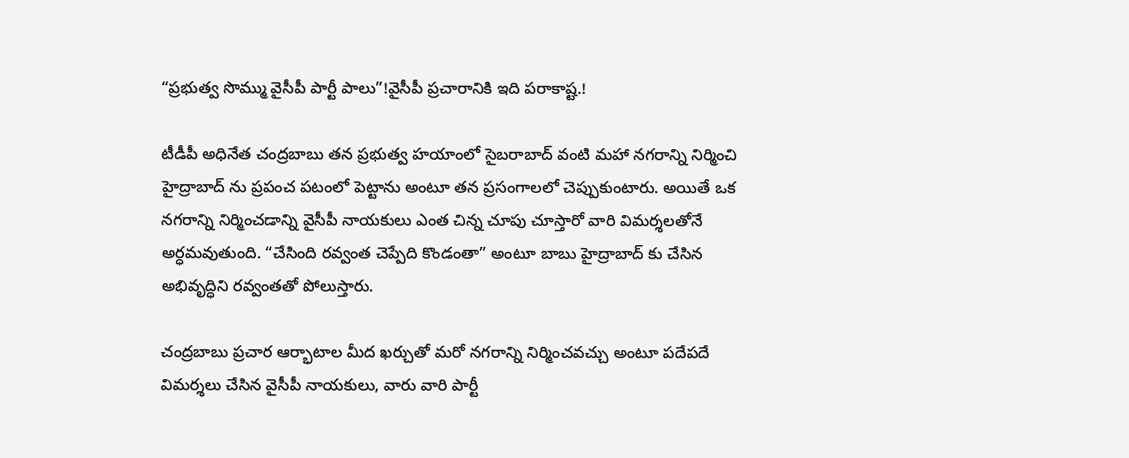“ప్రభుత్వ సొమ్ము వైసీపీ పార్టీ పాలు”!వైసీపీ ప్రచారానికి ఇది పరాకాష్ట.!

టీడీపీ అధినేత చంద్రబాబు తన ప్రభుత్వ హయాంలో సైబరాబాద్ వంటి మహా నగరాన్ని నిర్మించి హైద్రాబాద్ ను ప్రపంచ పటంలో పెట్టాను అంటూ తన ప్రసంగాలలో చెప్పుకుంటారు. అయితే ఒక నగరాన్ని నిర్మించడాన్ని వైసీపీ నాయకులు ఎంత చిన్న చూపు చూస్తారో వారి విమర్శలతోనే అర్ధమవుతుంది. “చేసింది రవ్వంత చెప్పేది కొండంతా” అంటూ బాబు హైద్రాబాద్ కు చేసిన అభివృద్ధిని రవ్వంతతో పోలుస్తారు.

చంద్రబాబు ప్రచార ఆర్భాటాల మీద ఖర్చుతో మరో నగరాన్ని నిర్మించవచ్చు అంటూ పదేపదే విమర్శలు చేసిన వైసీపీ నాయకులు, వారు వారి పార్టీ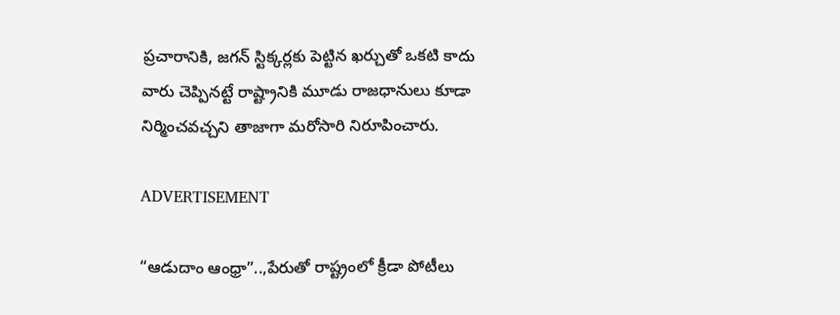ప్రచారానికి, జగన్ స్టిక్కర్లకు పెట్టిన ఖర్చుతో ఒకటి కాదు వారు చెప్పినట్టే రాష్ట్రానికి మూడు రాజధానులు కూడా నిర్మించవచ్చని తాజాగా మరోసారి నిరూపించారు.

ADVERTISEMENT

“ఆడుదాం ఆంధ్రా”..,పేరుతో రాష్ట్రంలో క్రీడా పోటీలు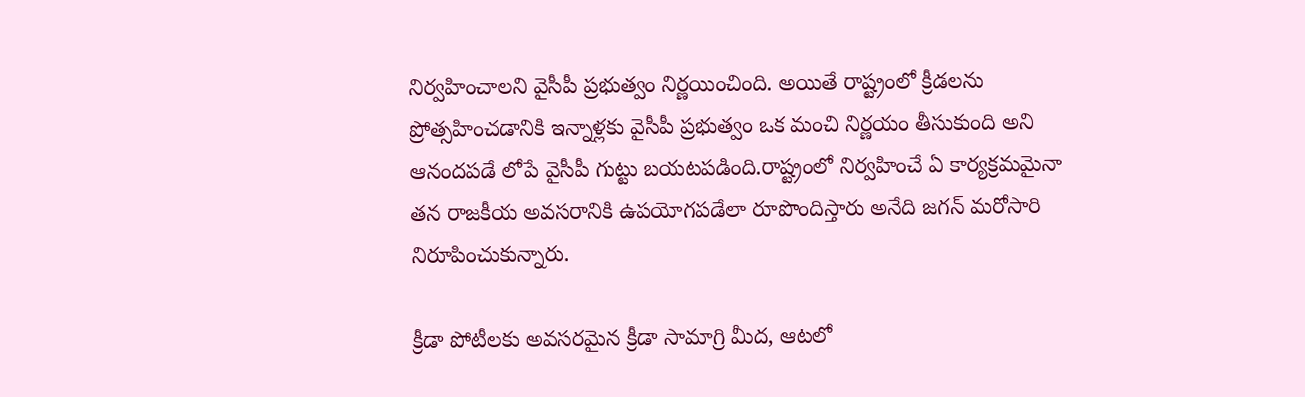నిర్వహించాలని వైసీపీ ప్రభుత్వం నిర్ణయించింది. అయితే రాష్ట్రంలో క్రీడలను ప్రోత్సహించడానికి ఇన్నాళ్లకు వైసీపీ ప్రభుత్వం ఒక మంచి నిర్ణయం తీసుకుంది అని ఆనందపడే లోపే వైసీపీ గుట్టు బయటపడింది.రాష్ట్రంలో నిర్వహించే ఏ కార్యక్రమమైనా తన రాజకీయ అవసరానికి ఉపయోగపడేలా రూపొందిస్తారు అనేది జగన్ మరోసారి నిరూపించుకున్నారు.

క్రీడా పోటీలకు అవసరమైన క్రీడా సామాగ్రి మీద, ఆటలో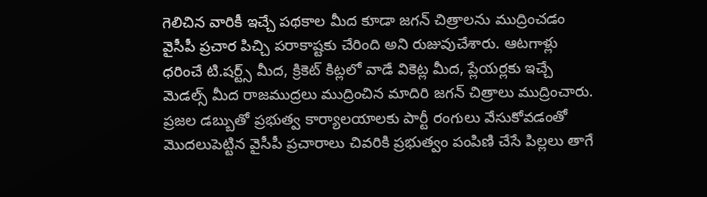గెలిచిన వారికీ ఇచ్చే పథకాల మీద కూడా జగన్ చిత్రాలను ముద్రించడం వైసీపీ ప్రచార పిచ్చి పరాకాష్టకు చేరింది అని రుజువుచేశారు. ఆటగాళ్లు ధరించే టి.షర్ట్స్ మీద, క్రికెట్ కిట్లలో వాడే వికెట్ల మీద, ప్లేయర్లకు ఇచ్చే మెడల్స్ మీద రాజముద్రలు ముద్రించిన మాదిరి జగన్ చిత్రాలు ముద్రించారు. ప్రజల డబ్బుతో ప్రభుత్వ కార్యాలయాలకు పార్టీ రంగులు వేసుకోవడంతో మొదలుపెట్టిన వైసీపీ ప్రచారాలు చివరికి ప్రభుత్వం పంపిణి చేసే పిల్లలు తాగే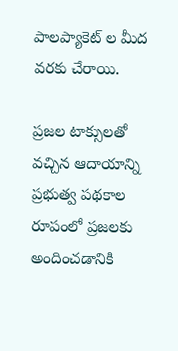పాలప్యాకెట్ ల మీద వరకు చేరాయి.

ప్రజల టాక్సులతో వచ్చిన ఆదాయాన్ని ప్రభుత్వ పథకాల రూపంలో ప్రజలకు అందించడానికి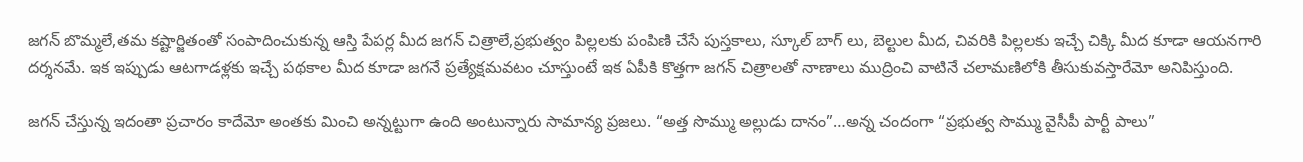జగన్ బొమ్మలే,తమ కష్టార్జితంతో సంపాదించుకున్న ఆస్తి పేపర్ల మీద జగన్ చిత్రాలే,ప్రభుత్వం పిల్లలకు పంపిణి చేసే పుస్తకాలు, స్కూల్ బాగ్ లు, బెల్టుల మీద, చివరికి పిల్లలకు ఇచ్చే చిక్కి మీద కూడా ఆయనగారి దర్శనమే. ఇక ఇప్పుడు ఆటగాడళ్లకు ఇచ్చే పథకాల మీద కూడా జగనే ప్రత్యేక్షమవటం చూస్తుంటే ఇక ఏపీకి కొత్తగా జగన్ చిత్రాలతో నాణాలు ముద్రించి వాటినే చలామణిలోకి తీసుకువస్తారేమో అనిపిస్తుంది.

జగన్ చేస్తున్న ఇదంతా ప్రచారం కాదేమో అంతకు మించి అన్నట్టుగా ఉంది అంటున్నారు సామాన్య ప్రజలు. “అత్త సొమ్ము అల్లుడు దానం”…అన్న చందంగా “ప్రభుత్వ సొమ్ము వైసీపీ పార్టీ పాలు”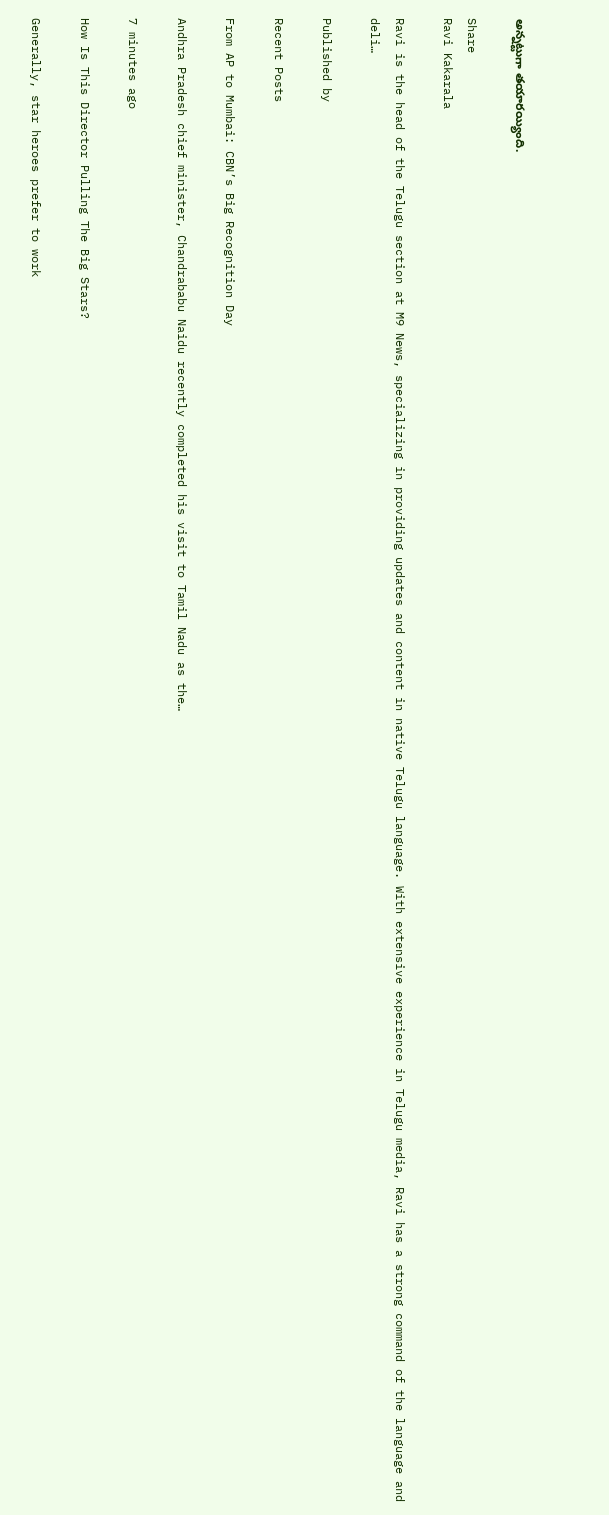అన్నట్టుగా తయారయ్యింది.

Share
Ravi Kakarala

Ravi is the head of the Telugu section at M9 News, specializing in providing updates and content in native Telugu language. With extensive experience in Telugu media, Ravi has a strong command of the language and deli…

Published by

Recent Posts

From AP to Mumbai: CBN’s Big Recognition Day

Andhra Pradesh chief minister, Chandrababu Naidu recently completed his visit to Tamil Nadu as the…

7 minutes ago

How Is This Director Pulling The Big Stars?

Generally, star heroes prefer to work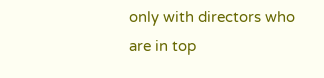only with directors who are in top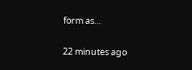form as…

22 minutes ago